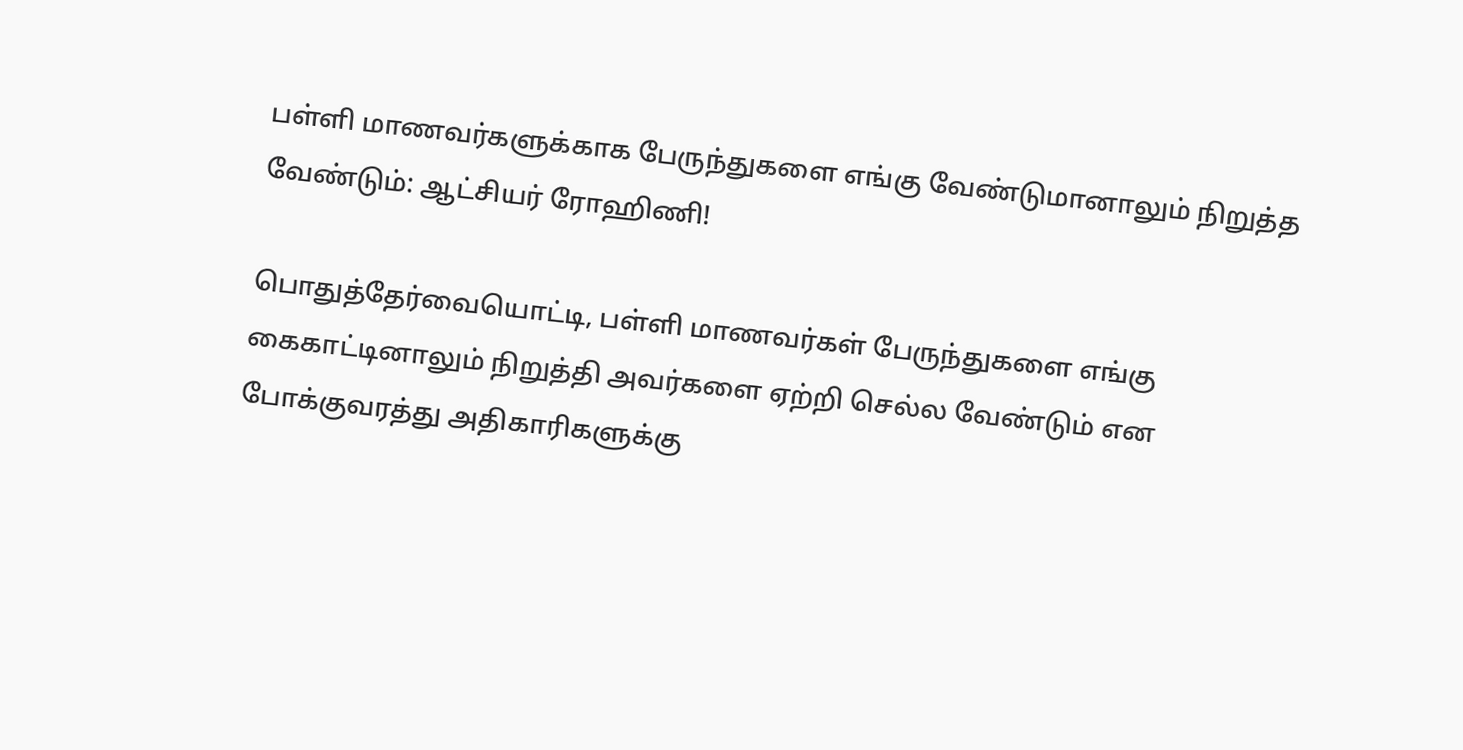பள்ளி மாணவர்களுக்காக பேருந்துகளை எங்கு வேண்டுமானாலும் நிறுத்த வேண்டும்: ஆட்சியர் ரோஹிணி!

பொதுத்தேர்வையொட்டி, பள்ளி மாணவர்கள் பேருந்துகளை எங்கு கைகாட்டினாலும் நிறுத்தி அவர்களை ஏற்றி செல்ல வேண்டும் என போக்குவரத்து அதிகாரிகளுக்கு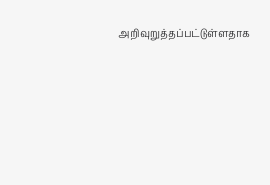அறிவுறுத்தப்பட்டுள்ளதாக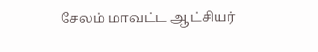சேலம் மாவட்ட ஆட்சியர்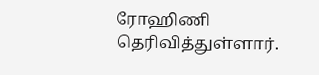ரோஹிணி தெரிவித்துள்ளார்.